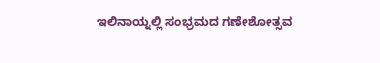ಇಲಿನಾಯ್ನಲ್ಲಿ ಸಂಭ್ರಮದ ಗಣೇಶೋತ್ಸವ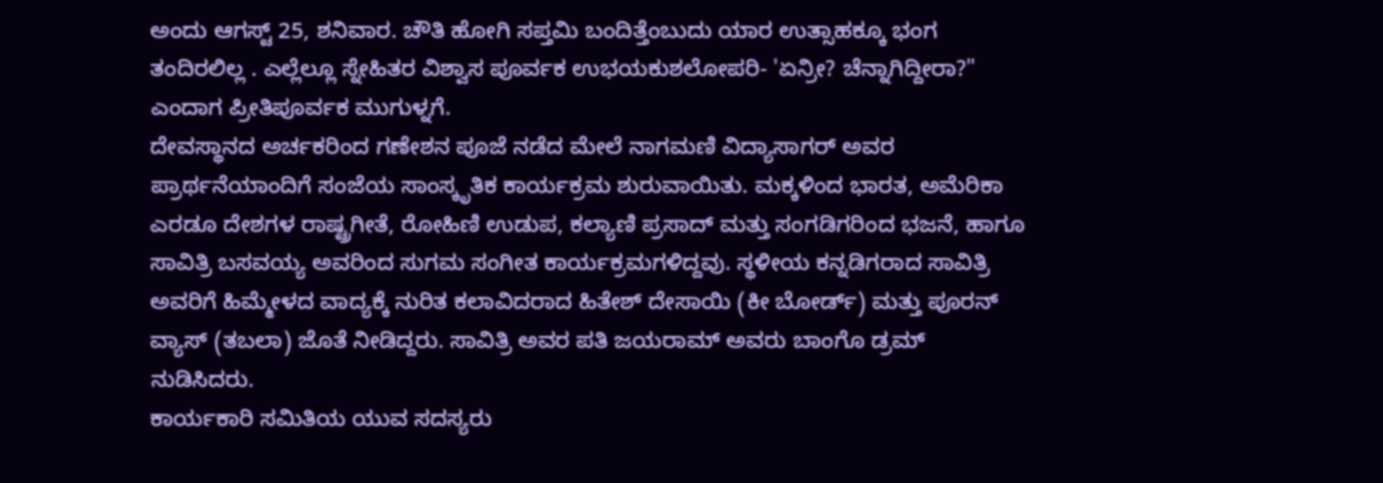ಅಂದು ಆಗಸ್ಟ್ 25, ಶನಿವಾರ. ಚೌತಿ ಹೋಗಿ ಸಪ್ತಮಿ ಬಂದಿತ್ತೆಂಬುದು ಯಾರ ಉತ್ಸಾಹಕ್ಕೂ ಭಂಗ ತಂದಿರಲಿಲ್ಲ . ಎಲ್ಲೆಲ್ಲೂ ಸ್ನೇಹಿತರ ವಿಶ್ವಾಸ ಪೂರ್ವಕ ಉಭಯಕುಶಲೋಪರಿ- 'ಏನ್ರೀ? ಚೆನ್ನಾಗಿದ್ದೀರಾ?" ಎಂದಾಗ ಪ್ರೀತಿಪೂರ್ವಕ ಮುಗುಳ್ನಗೆ.
ದೇವಸ್ಥಾನದ ಅರ್ಚಕರಿಂದ ಗಣೇಶನ ಪೂಜೆ ನಡೆದ ಮೇಲೆ ನಾಗಮಣಿ ವಿದ್ಯಾಸಾಗರ್ ಅವರ ಪ್ರಾರ್ಥನೆಯಾಂದಿಗೆ ಸಂಜೆಯ ಸಾಂಸ್ಕೃತಿಕ ಕಾರ್ಯಕ್ರಮ ಶುರುವಾಯಿತು. ಮಕ್ಕಳಿಂದ ಭಾರತ, ಅಮೆರಿಕಾ ಎರಡೂ ದೇಶಗಳ ರಾಷ್ಟ್ರಗೀತೆ, ರೋಹಿಣಿ ಉಡುಪ, ಕಲ್ಯಾಣಿ ಪ್ರಸಾದ್ ಮತ್ತು ಸಂಗಡಿಗರಿಂದ ಭಜನೆ, ಹಾಗೂ ಸಾವಿತ್ರಿ ಬಸವಯ್ಯ ಅವರಿಂದ ಸುಗಮ ಸಂಗೀತ ಕಾರ್ಯಕ್ರಮಗಳಿದ್ದವು. ಸ್ಥಳೀಯ ಕನ್ನಡಿಗರಾದ ಸಾವಿತ್ರಿ ಅವರಿಗೆ ಹಿಮ್ಮೇಳದ ವಾದ್ಯಕ್ಕೆ ನುರಿತ ಕಲಾವಿದರಾದ ಹಿತೇಶ್ ದೇಸಾಯಿ (ಕೀ ಬೋರ್ಡ್) ಮತ್ತು ಪೂರನ್ ವ್ಯಾಸ್ (ತಬಲಾ) ಜೊತೆ ನೀಡಿದ್ದರು. ಸಾವಿತ್ರಿ ಅವರ ಪತಿ ಜಯರಾಮ್ ಅವರು ಬಾಂಗೊ ಡ್ರಮ್ ನುಡಿಸಿದರು.
ಕಾರ್ಯಕಾರಿ ಸಮಿತಿಯ ಯುವ ಸದಸ್ಯರು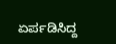ಏರ್ಪಡಿಸಿದ್ದ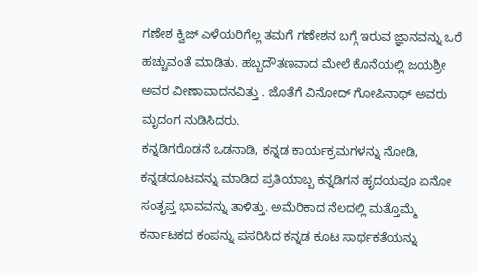ಗಣೇಶ ಕ್ವಿಜ್ ಎಳೆಯರಿಗೆಲ್ಲ ತಮಗೆ ಗಣೇಶನ ಬಗ್ಗೆ ಇರುವ ಜ್ಞಾನವನ್ನು ಒರೆ ಹಚ್ಚುವಂತೆ ಮಾಡಿತು. ಹಬ್ಬದೌತಣವಾದ ಮೇಲೆ ಕೊನೆಯಲ್ಲಿ ಜಯಶ್ರೀ ಅವರ ವೀಣಾವಾದನವಿತ್ತು . ಜೊತೆಗೆ ವಿನೋದ್ ಗೋಪಿನಾಥ್ ಅವರು ಮೃದಂಗ ನುಡಿಸಿದರು.
ಕನ್ನಡಿಗರೊಡನೆ ಒಡನಾಡಿ, ಕನ್ನಡ ಕಾರ್ಯಕ್ರಮಗಳನ್ನು ನೋಡಿ, ಕನ್ನಡದೂಟವನ್ನು ಮಾಡಿದ ಪ್ರತಿಯಾಬ್ಬ ಕನ್ನಡಿಗನ ಹೃದಯವೂ ಏನೋ ಸಂತೃಪ್ತ ಭಾವವನ್ನು ತಾಳಿತ್ತು. ಅಮೆರಿಕಾದ ನೆಲದಲ್ಲಿ ಮತ್ತೊಮ್ಮೆ ಕರ್ನಾಟಕದ ಕಂಪನ್ನು ಪಸರಿಸಿದ ಕನ್ನಡ ಕೂಟ ಸಾರ್ಥಕತೆಯನ್ನು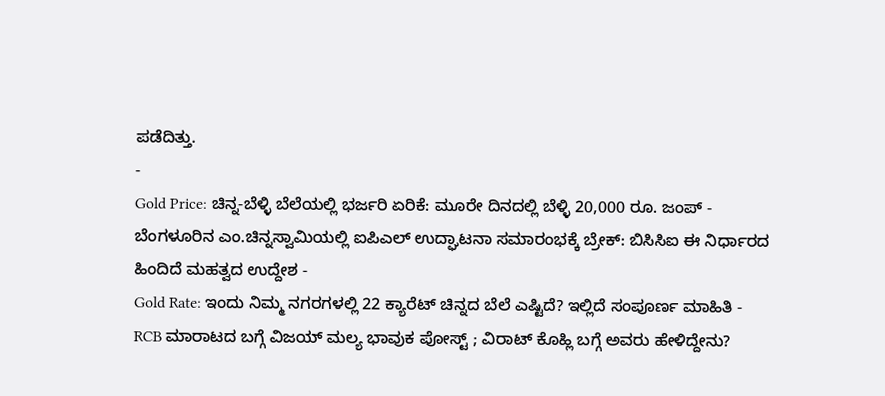ಪಡೆದಿತ್ತು.
-
Gold Price: ಚಿನ್ನ-ಬೆಳ್ಳಿ ಬೆಲೆಯಲ್ಲಿ ಭರ್ಜರಿ ಏರಿಕೆ: ಮೂರೇ ದಿನದಲ್ಲಿ ಬೆಳ್ಳಿ 20,000 ರೂ. ಜಂಪ್ -
ಬೆಂಗಳೂರಿನ ಎಂ.ಚಿನ್ನಸ್ವಾಮಿಯಲ್ಲಿ ಐಪಿಎಲ್ ಉದ್ಘಾಟನಾ ಸಮಾರಂಭಕ್ಕೆ ಬ್ರೇಕ್: ಬಿಸಿಸಿಐ ಈ ನಿರ್ಧಾರದ ಹಿಂದಿದೆ ಮಹತ್ವದ ಉದ್ದೇಶ -
Gold Rate: ಇಂದು ನಿಮ್ಮ ನಗರಗಳಲ್ಲಿ 22 ಕ್ಯಾರೆಟ್ ಚಿನ್ನದ ಬೆಲೆ ಎಷ್ಟಿದೆ? ಇಲ್ಲಿದೆ ಸಂಪೂರ್ಣ ಮಾಹಿತಿ -
RCB ಮಾರಾಟದ ಬಗ್ಗೆ ವಿಜಯ್ ಮಲ್ಯ ಭಾವುಕ ಪೋಸ್ಟ್ ; ವಿರಾಟ್ ಕೊಹ್ಲಿ ಬಗ್ಗೆ ಅವರು ಹೇಳಿದ್ದೇನು?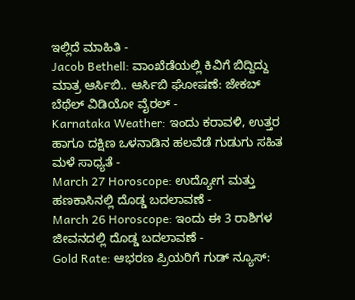ಇಲ್ಲಿದೆ ಮಾಹಿತಿ -
Jacob Bethell: ವಾಂಖೆಡೆಯಲ್ಲಿ ಕಿವಿಗೆ ಬಿದ್ದಿದ್ದು ಮಾತ್ರ ಆರ್ಸಿಬಿ.. ಆರ್ಸಿಬಿ ಘೋಷಣೆ: ಜೇಕಬ್ ಬೆಥೆಲ್ ವಿಡಿಯೋ ವೈರಲ್ -
Karnataka Weather: ಇಂದು ಕರಾವಳಿ, ಉತ್ತರ ಹಾಗೂ ದಕ್ಷಿಣ ಒಳನಾಡಿನ ಹಲವೆಡೆ ಗುಡುಗು ಸಹಿತ ಮಳೆ ಸಾಧ್ಯತೆ -
March 27 Horoscope: ಉದ್ಯೋಗ ಮತ್ತು ಹಣಕಾಸಿನಲ್ಲಿ ದೊಡ್ಡ ಬದಲಾವಣೆ -
March 26 Horoscope: ಇಂದು ಈ 3 ರಾಶಿಗಳ ಜೀವನದಲ್ಲಿ ದೊಡ್ಡ ಬದಲಾವಣೆ -
Gold Rate: ಆಭರಣ ಪ್ರಿಯರಿಗೆ ಗುಡ್ ನ್ಯೂಸ್: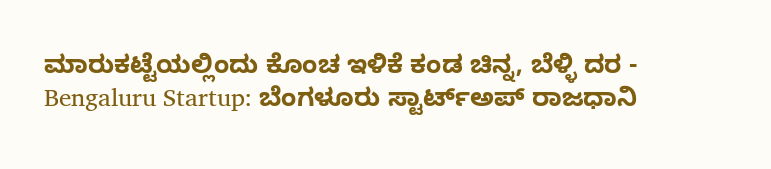ಮಾರುಕಟ್ಟೆಯಲ್ಲಿಂದು ಕೊಂಚ ಇಳಿಕೆ ಕಂಡ ಚಿನ್ನ, ಬೆಳ್ಳಿ ದರ -
Bengaluru Startup: ಬೆಂಗಳೂರು ಸ್ಟಾರ್ಟ್ಅಪ್ ರಾಜಧಾನಿ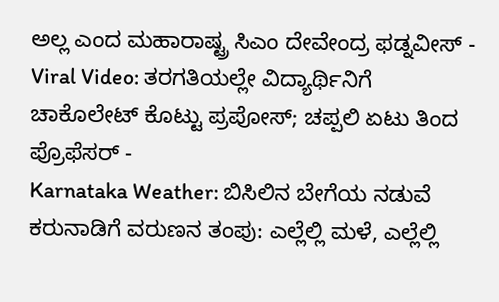ಅಲ್ಲ ಎಂದ ಮಹಾರಾಷ್ಟ್ರ ಸಿಎಂ ದೇವೇಂದ್ರ ಫಡ್ನವೀಸ್ -
Viral Video: ತರಗತಿಯಲ್ಲೇ ವಿದ್ಯಾರ್ಥಿನಿಗೆ ಚಾಕೊಲೇಟ್ ಕೊಟ್ಟು ಪ್ರಪೋಸ್; ಚಪ್ಪಲಿ ಏಟು ತಿಂದ ಪ್ರೊಫೆಸರ್ -
Karnataka Weather: ಬಿಸಿಲಿನ ಬೇಗೆಯ ನಡುವೆ ಕರುನಾಡಿಗೆ ವರುಣನ ತಂಪು: ಎಲ್ಲೆಲ್ಲಿ ಮಳೆ, ಎಲ್ಲೆಲ್ಲಿ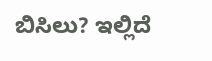ಬಿಸಿಲು? ಇಲ್ಲಿದೆ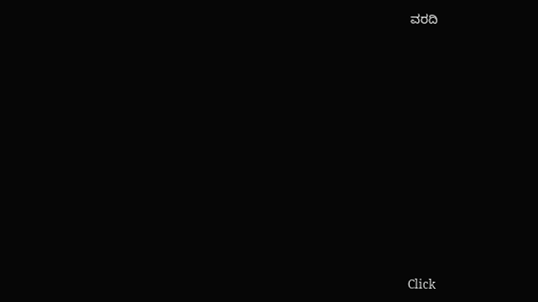ವರದಿ












Click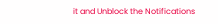it and Unblock the Notifications